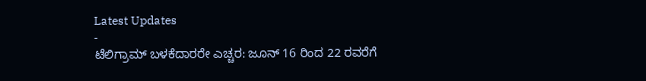Latest Updates
-
ಟೆಲಿಗ್ರಾಮ್ ಬಳಕೆದಾರರೇ ಎಚ್ಚರ: ಜೂನ್ 16 ರಿಂದ 22 ರವರೆಗೆ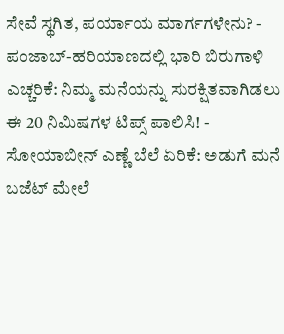ಸೇವೆ ಸ್ಥಗಿತ, ಪರ್ಯಾಯ ಮಾರ್ಗಗಳೇನು? -
ಪಂಜಾಬ್-ಹರಿಯಾಣದಲ್ಲಿ ಭಾರಿ ಬಿರುಗಾಳಿ ಎಚ್ಚರಿಕೆ: ನಿಮ್ಮ ಮನೆಯನ್ನು ಸುರಕ್ಷಿತವಾಗಿಡಲು ಈ 20 ನಿಮಿಷಗಳ ಟಿಪ್ಸ್ ಪಾಲಿಸಿ! -
ಸೋಯಾಬೀನ್ ಎಣ್ಣೆ ಬೆಲೆ ಏರಿಕೆ: ಅಡುಗೆ ಮನೆ ಬಜೆಟ್ ಮೇಲೆ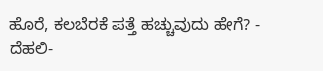ಹೊರೆ, ಕಲಬೆರಕೆ ಪತ್ತೆ ಹಚ್ಚುವುದು ಹೇಗೆ? -
ದೆಹಲಿ-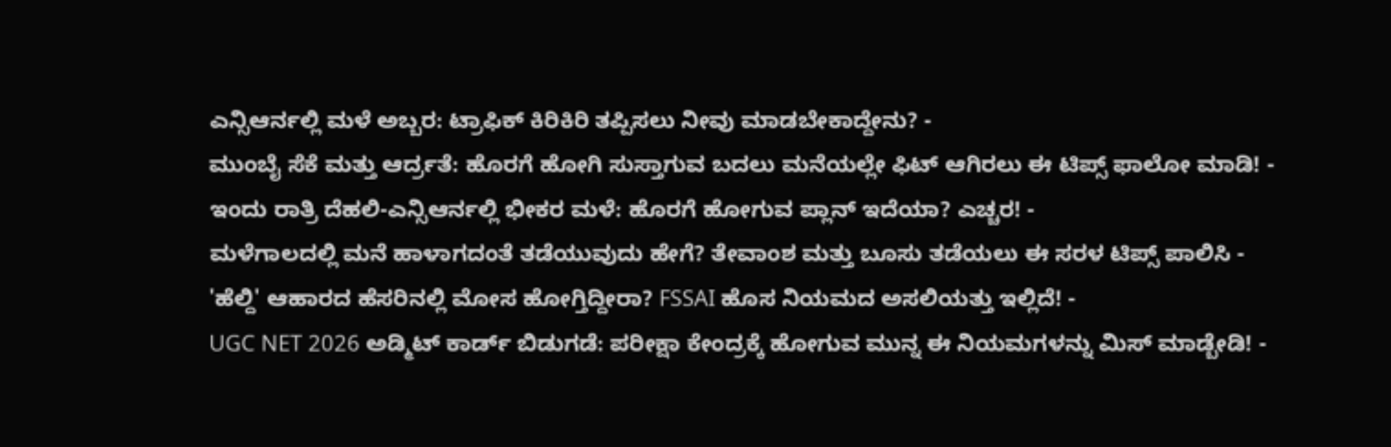ಎನ್ಸಿಆರ್ನಲ್ಲಿ ಮಳೆ ಅಬ್ಬರ: ಟ್ರಾಫಿಕ್ ಕಿರಿಕಿರಿ ತಪ್ಪಿಸಲು ನೀವು ಮಾಡಬೇಕಾದ್ದೇನು? -
ಮುಂಬೈ ಸೆಕೆ ಮತ್ತು ಆರ್ದ್ರತೆ: ಹೊರಗೆ ಹೋಗಿ ಸುಸ್ತಾಗುವ ಬದಲು ಮನೆಯಲ್ಲೇ ಫಿಟ್ ಆಗಿರಲು ಈ ಟಿಪ್ಸ್ ಫಾಲೋ ಮಾಡಿ! -
ಇಂದು ರಾತ್ರಿ ದೆಹಲಿ-ಎನ್ಸಿಆರ್ನಲ್ಲಿ ಭೀಕರ ಮಳೆ: ಹೊರಗೆ ಹೋಗುವ ಪ್ಲಾನ್ ಇದೆಯಾ? ಎಚ್ಚರ! -
ಮಳೆಗಾಲದಲ್ಲಿ ಮನೆ ಹಾಳಾಗದಂತೆ ತಡೆಯುವುದು ಹೇಗೆ? ತೇವಾಂಶ ಮತ್ತು ಬೂಸು ತಡೆಯಲು ಈ ಸರಳ ಟಿಪ್ಸ್ ಪಾಲಿಸಿ -
'ಹೆಲ್ದಿ' ಆಹಾರದ ಹೆಸರಿನಲ್ಲಿ ಮೋಸ ಹೋಗ್ತಿದ್ದೀರಾ? FSSAI ಹೊಸ ನಿಯಮದ ಅಸಲಿಯತ್ತು ಇಲ್ಲಿದೆ! -
UGC NET 2026 ಅಡ್ಮಿಟ್ ಕಾರ್ಡ್ ಬಿಡುಗಡೆ: ಪರೀಕ್ಷಾ ಕೇಂದ್ರಕ್ಕೆ ಹೋಗುವ ಮುನ್ನ ಈ ನಿಯಮಗಳನ್ನು ಮಿಸ್ ಮಾಡ್ಬೇಡಿ! -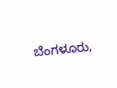ಬೆಂಗಳೂರು,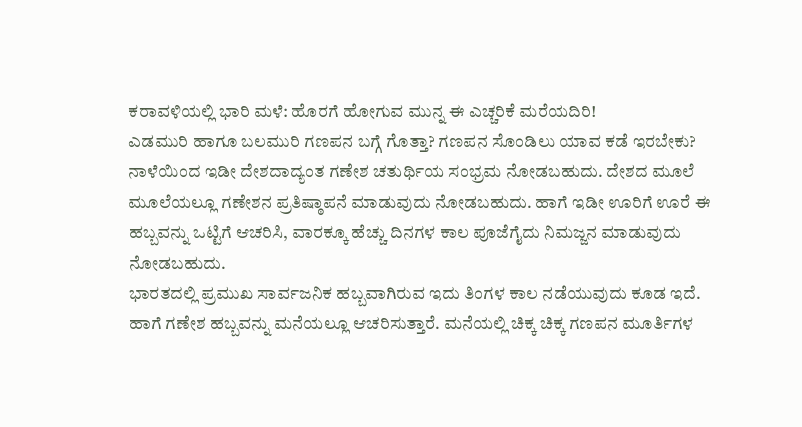ಕರಾವಳಿಯಲ್ಲಿ ಭಾರಿ ಮಳೆ: ಹೊರಗೆ ಹೋಗುವ ಮುನ್ನ ಈ ಎಚ್ಚರಿಕೆ ಮರೆಯದಿರಿ!
ಎಡಮುರಿ ಹಾಗೂ ಬಲಮುರಿ ಗಣಪನ ಬಗ್ಗೆ ಗೊತ್ತಾ? ಗಣಪನ ಸೊಂಡಿಲು ಯಾವ ಕಡೆ ಇರಬೇಕು?
ನಾಳೆಯಿಂದ ಇಡೀ ದೇಶದಾದ್ಯಂತ ಗಣೇಶ ಚತುರ್ಥಿಯ ಸಂಭ್ರಮ ನೋಡಬಹುದು. ದೇಶದ ಮೂಲೆ ಮೂಲೆಯಲ್ಲೂ ಗಣೇಶನ ಪ್ರತಿಷ್ಠಾಪನೆ ಮಾಡುವುದು ನೋಡಬಹುದು. ಹಾಗೆ ಇಡೀ ಊರಿಗೆ ಊರೆ ಈ ಹಬ್ಬವನ್ನು ಒಟ್ಟಿಗೆ ಆಚರಿಸಿ, ವಾರಕ್ಕೂ ಹೆಚ್ಚು ದಿನಗಳ ಕಾಲ ಪೂಜೆಗೈದು ನಿಮಜ್ಜನ ಮಾಡುವುದು ನೋಡಬಹುದು.
ಭಾರತದಲ್ಲಿ ಪ್ರಮುಖ ಸಾರ್ವಜನಿಕ ಹಬ್ಬವಾಗಿರುವ ಇದು ತಿಂಗಳ ಕಾಲ ನಡೆಯುವುದು ಕೂಡ ಇದೆ. ಹಾಗೆ ಗಣೇಶ ಹಬ್ಬವನ್ನು ಮನೆಯಲ್ಲೂ ಆಚರಿಸುತ್ತಾರೆ. ಮನೆಯಲ್ಲಿ ಚಿಕ್ಕ ಚಿಕ್ಕ ಗಣಪನ ಮೂರ್ತಿಗಳ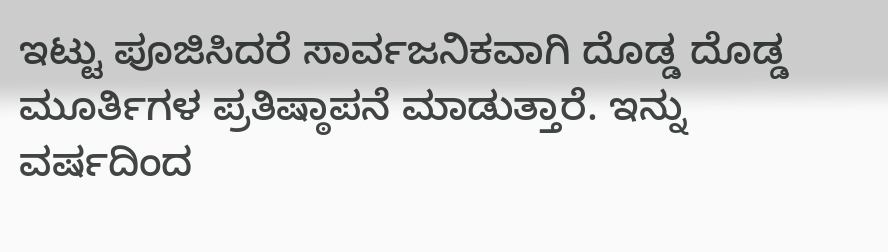ಇಟ್ಟು ಪೂಜಿಸಿದರೆ ಸಾರ್ವಜನಿಕವಾಗಿ ದೊಡ್ಡ ದೊಡ್ಡ ಮೂರ್ತಿಗಳ ಪ್ರತಿಷ್ಠಾಪನೆ ಮಾಡುತ್ತಾರೆ. ಇನ್ನು ವರ್ಷದಿಂದ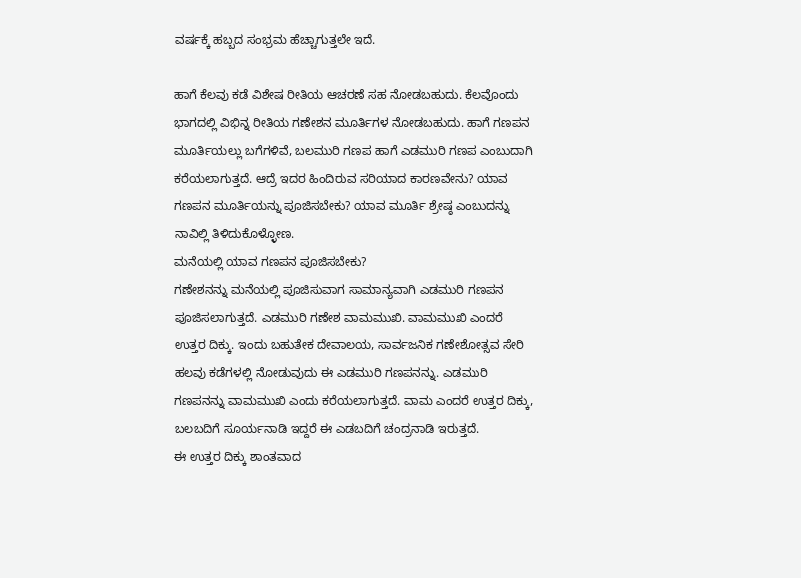ವರ್ಷಕ್ಕೆ ಹಬ್ಬದ ಸಂಭ್ರಮ ಹೆಚ್ಚಾಗುತ್ತಲೇ ಇದೆ.

ಹಾಗೆ ಕೆಲವು ಕಡೆ ವಿಶೇಷ ರೀತಿಯ ಆಚರಣೆ ಸಹ ನೋಡಬಹುದು. ಕೆಲವೊಂದು ಭಾಗದಲ್ಲಿ ವಿಭಿನ್ನ ರೀತಿಯ ಗಣೇಶನ ಮೂರ್ತಿಗಳ ನೋಡಬಹುದು. ಹಾಗೆ ಗಣಪನ ಮೂರ್ತಿಯಲ್ಲು ಬಗೆಗಳಿವೆ, ಬಲಮುರಿ ಗಣಪ ಹಾಗೆ ಎಡಮುರಿ ಗಣಪ ಎಂಬುದಾಗಿ ಕರೆಯಲಾಗುತ್ತದೆ. ಆದ್ರೆ ಇದರ ಹಿಂದಿರುವ ಸರಿಯಾದ ಕಾರಣವೇನು? ಯಾವ ಗಣಪನ ಮೂರ್ತಿಯನ್ನು ಪೂಜಿಸಬೇಕು? ಯಾವ ಮೂರ್ತಿ ಶ್ರೇಷ್ಠ ಎಂಬುದನ್ನು ನಾವಿಲ್ಲಿ ತಿಳಿದುಕೊಳ್ಳೋಣ.
ಮನೆಯಲ್ಲಿ ಯಾವ ಗಣಪನ ಪೂಜಿಸಬೇಕು?
ಗಣೇಶನನ್ನು ಮನೆಯಲ್ಲಿ ಪೂಜಿಸುವಾಗ ಸಾಮಾನ್ಯವಾಗಿ ಎಡಮುರಿ ಗಣಪನ ಪೂಜಿಸಲಾಗುತ್ತದೆ. ಎಡಮುರಿ ಗಣೇಶ ವಾಮಮುಖಿ. ವಾಮಮುಖಿ ಎಂದರೆ ಉತ್ತರ ದಿಕ್ಕು. ಇಂದು ಬಹುತೇಕ ದೇವಾಲಯ, ಸಾರ್ವಜನಿಕ ಗಣೇಶೋತ್ಸವ ಸೇರಿ ಹಲವು ಕಡೆಗಳಲ್ಲಿ ನೋಡುವುದು ಈ ಎಡಮುರಿ ಗಣಪನನ್ನು. ಎಡಮುರಿ ಗಣಪನನ್ನು ವಾಮಮುಖಿ ಎಂದು ಕರೆಯಲಾಗುತ್ತದೆ. ವಾಮ ಎಂದರೆ ಉತ್ತರ ದಿಕ್ಕು, ಬಲಬದಿಗೆ ಸೂರ್ಯನಾಡಿ ಇದ್ದರೆ ಈ ಎಡಬದಿಗೆ ಚಂದ್ರನಾಡಿ ಇರುತ್ತದೆ.
ಈ ಉತ್ತರ ದಿಕ್ಕು ಶಾಂತವಾದ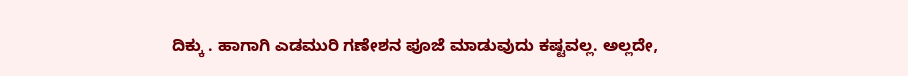ದಿಕ್ಕು . ಹಾಗಾಗಿ ಎಡಮುರಿ ಗಣೇಶನ ಪೂಜೆ ಮಾಡುವುದು ಕಷ್ಟವಲ್ಲ. ಅಲ್ಲದೇ,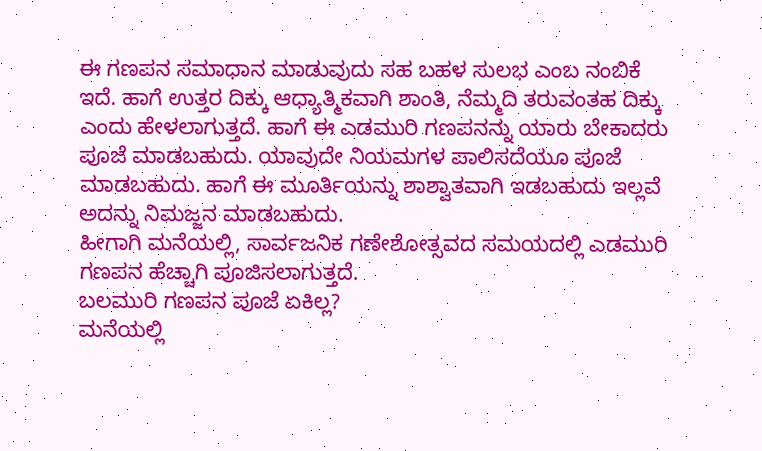ಈ ಗಣಪನ ಸಮಾಧಾನ ಮಾಡುವುದು ಸಹ ಬಹಳ ಸುಲಭ ಎಂಬ ನಂಬಿಕೆ ಇದೆ. ಹಾಗೆ ಉತ್ತರ ದಿಕ್ಕು ಆಧ್ಯಾತ್ಮಿಕವಾಗಿ ಶಾಂತಿ, ನೆಮ್ಮದಿ ತರುವಂತಹ ದಿಕ್ಕು ಎಂದು ಹೇಳಲಾಗುತ್ತದೆ. ಹಾಗೆ ಈ ಎಡಮುರಿ ಗಣಪನನ್ನು ಯಾರು ಬೇಕಾದರು ಪೂಜೆ ಮಾಡಬಹುದು. ಯಾವುದೇ ನಿಯಮಗಳ ಪಾಲಿಸದೆಯೂ ಪೂಜೆ ಮಾಡಬಹುದು. ಹಾಗೆ ಈ ಮೂರ್ತಿಯನ್ನು ಶಾಶ್ವಾತವಾಗಿ ಇಡಬಹುದು ಇಲ್ಲವೆ ಅದನ್ನು ನಿಮಜ್ಜನ ಮಾಡಬಹುದು.
ಹೀಗಾಗಿ ಮನೆಯಲ್ಲಿ, ಸಾರ್ವಜನಿಕ ಗಣೇಶೋತ್ಸವದ ಸಮಯದಲ್ಲಿ ಎಡಮುರಿ ಗಣಪನ ಹೆಚ್ಚಾಗಿ ಪೂಜಿಸಲಾಗುತ್ತದೆ.
ಬಲಮುರಿ ಗಣಪನ ಪೂಜೆ ಏಕಿಲ್ಲ?
ಮನೆಯಲ್ಲಿ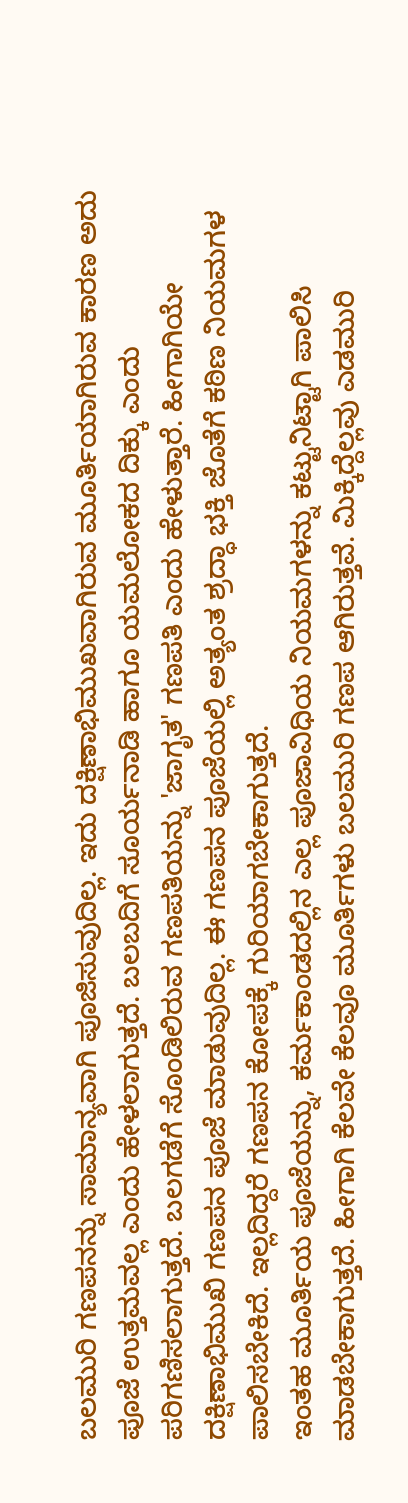ಬಲಮುರಿ ಗಣಪನನ್ನು ಸಾಮಾನ್ಯವಾಗಿ ಪೂಜಿಸುವುದಿಲ್ಲ. ಇದು ದಕ್ಷಿಣಾಭಿಮುಖವಾಗಿರುವ ಮೂರ್ತಿಯಾಗಿರುವ ಕಾರಣ ಅದು ಪೂಜೆ ಉತ್ತಮವಲ್ಲ ಎಂದು ಹೇಳಲಾಗುತ್ತದೆ. ಬಲಬದಿಗೆ ಸೂರ್ಯನಾಡಿ ಹಾಗೂ ಯಮಲೋಕದ ದಿಕ್ಕು ಎಂದು ಪರಿಗಣಿಸಲಾಗುತ್ತದೆ. ಬಲಗಡೆಗೆ ಸೊಂಡಿಲಿರುವ ಗಣಪತಿಯನ್ನು 'ಜಾಗೃತ' ಗಣಪತಿ ಎಂದು ಹೇಳುತ್ತಾರೆ. ಹೀಗಾಗಿಯೇ ದಕ್ಷಿಣಾಭಿಮುಖಿ ಗಣಪನ ಪೂಜೆ ಮಾಡುವುದಿಲ್ಲ. ಈ ಗಣಪನ ಪೂಜೆಯಲ್ಲಿ ಅತ್ಯಂತ ಶ್ರದ್ಧಾ ಭಕ್ತಿ ಜೊತೆಗೆ ಕಠಿಣ ನಿಯಮಗಳ ಪಾಲಿಸಬೇಕಿದೆ. ಇಲ್ಲದಿದ್ದರೆ ಗಣಪನ ಕೋಪಕ್ಕೆ ಗುರಿಯಾಗಬೇಕಾಗುತ್ತದೆ.
ಇಂತಹ ಮೂರ್ತಿಯ ಪೂಜೆಯನ್ನು, ಕರ್ಮಕಾಂಡದಲ್ಲಿನ ಎಲ್ಲ ಪೂಜಾವಿಧಿಯ ನಿಯಮಗಳನ್ನು ಕಟ್ಟುನಿಟ್ಟಾಗಿ ಪಾಲಿಸಿ ಮಾಡಬೇಕಾಗುತ್ತದೆ. ಹೀಗಾಗಿ ಕೆಲವೇ ಕೆಲವೂ ಮೂರ್ತಿಗಳು ಬಲಮುರಿ ಗಣಪ ಆಗಿರುತ್ತವೆ. ಮಿಕ್ಕಿದ್ದೆಲ್ಲವು ಎಡಮುರಿ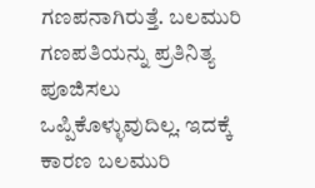ಗಣಪನಾಗಿರುತ್ತೆ. ಬಲಮುರಿ ಗಣಪತಿಯನ್ನು ಪ್ರತಿನಿತ್ಯ ಪೂಜಿಸಲು ಒಪ್ಪಿಕೊಳ್ಳುವುದಿಲ್ಲ. ಇದಕ್ಕೆ ಕಾರಣ ಬಲಮುರಿ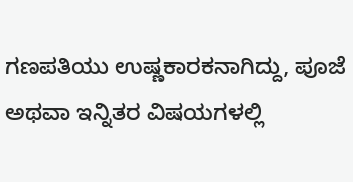ಗಣಪತಿಯು ಉಷ್ಣಕಾರಕನಾಗಿದ್ದು, ಪೂಜೆ ಅಥವಾ ಇನ್ನಿತರ ವಿಷಯಗಳಲ್ಲಿ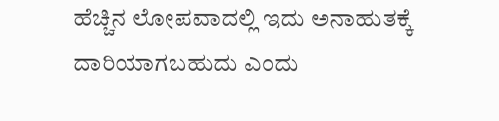ಹೆಚ್ಚಿನ ಲೋಪವಾದಲ್ಲಿ ಇದು ಅನಾಹುತಕ್ಕೆ ದಾರಿಯಾಗಬಹುದು ಎಂದು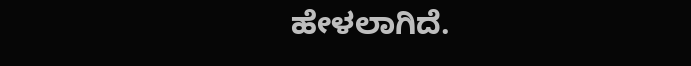ಹೇಳಲಾಗಿದೆ.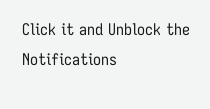Click it and Unblock the Notifications